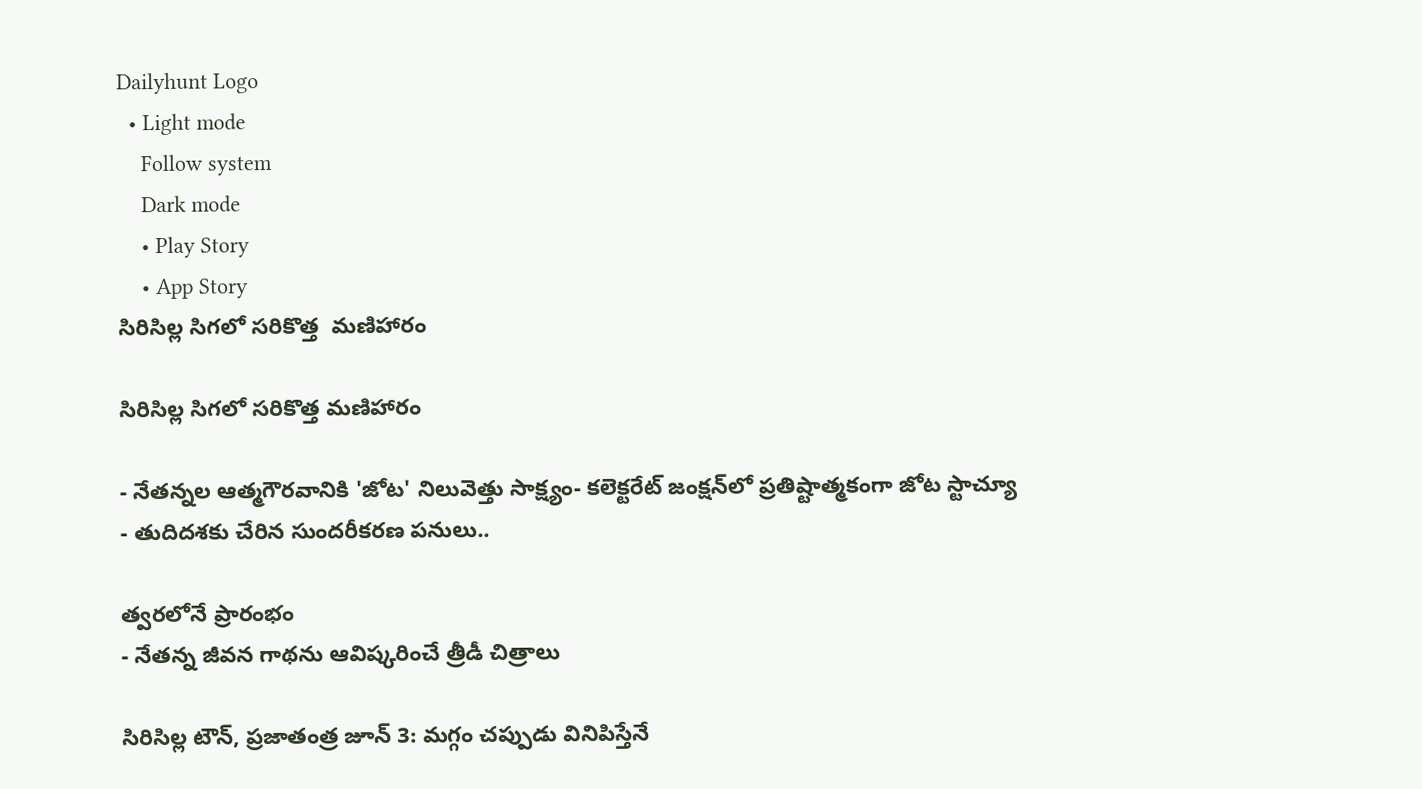Dailyhunt Logo
  • Light mode
    Follow system
    Dark mode
    • Play Story
    • App Story
సిరిసిల్ల సిగలో సరికొత్త  మణిహారం

సిరిసిల్ల సిగలో సరికొత్త మణిహారం

- నేతన్నల ఆత్మగౌరవానికి 'జోట' నిలువెత్తు సాక్ష్యం- కలెక్టరేట్ జంక్షన్‌లో ప్రతిష్టాత్మకంగా జోట స్టాచ్యూ
- తుదిదశకు చేరిన సుందరీకరణ పనులు..

త్వరలోనే ప్రారంభం
- నేతన్న జీవన గాథను ఆవిష్కరించే త్రీడీ చిత్రాలు

సిరిసిల్ల టౌన్, ప్రజాతంత్ర జూన్ 3: మగ్గం చప్పుడు వినిపిస్తేనే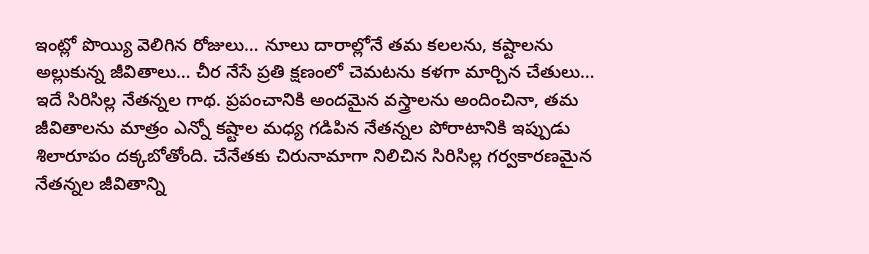ఇంట్లో పొయ్యి వెలిగిన రోజులు… నూలు దారాల్లోనే తమ కలలను, కష్టాలను అల్లుకున్న జీవితాలు… చీర నేసే ప్రతి క్షణంలో చెమటను కళగా మార్చిన చేతులు… ఇదే సిరిసిల్ల నేతన్నల గాథ. ప్రపంచానికి అందమైన వస్త్రాలను అందించినా, తమ జీవితాలను మాత్రం ఎన్నో కష్టాల మధ్య గడిపిన నేతన్నల పోరాటానికి ఇప్పుడు శిలారూపం దక్కబోతోంది. చేనేతకు చిరునామాగా నిలిచిన సిరిసిల్ల గర్వకారణమైన నేతన్నల జీవితాన్ని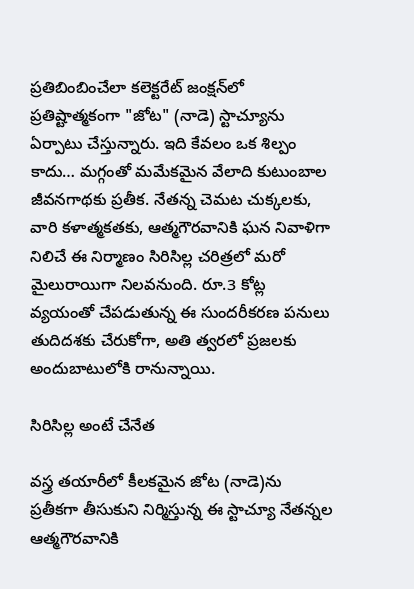ప్రతిబింబించేలా కలెక్టరేట్ జంక్షన్‌లో ప్రతిష్టాత్మకంగా "జోట" (నాడె) స్టాచ్యూను ఏర్పాటు చేస్తున్నారు. ఇది కేవలం ఒక శిల్పం కాదు… మగ్గంతో మమేకమైన వేలాది కుటుంబాల జీవనగాథకు ప్రతీక. నేతన్న చెమట చుక్కలకు, వారి కళాత్మకతకు, ఆత్మగౌరవానికి ఘన నివాళిగా నిలిచే ఈ నిర్మాణం సిరిసిల్ల చరిత్రలో మరో మైలురాయిగా నిలవనుంది. రూ.3 కోట్ల వ్యయంతో చేపడుతున్న ఈ సుందరీకరణ పనులు తుదిదశకు చేరుకోగా, అతి త్వరలో ప్రజలకు అందుబాటులోకి రానున్నాయి.

సిరిసిల్ల అంటే చేనేత

వస్త్ర తయారీలో కీలకమైన జోట (నాడె)ను ప్రతీకగా తీసుకుని నిర్మిస్తున్న ఈ స్టాచ్యూ నేతన్నల ఆత్మగౌరవానికి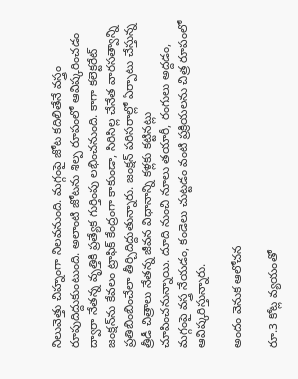నిలువెత్తు చిహ్నంగా నిలవనుంది. మగ్గంపై జోట కదిలితేనే వస్త్రం రూపుదిద్దుకుంటుంది. అలాంటి జోటను శిల్ప రూపంలో ఆవిష్కరించడం ద్వారా నేతన్న వృత్తికి ప్రత్యేక గుర్తింపు లభించనుంది. కాగా కలెక్టరేట్ జంక్షన్‌ను కేవలం ట్రాఫిక్ కేంద్రంగా కాకుండా, సిరిసిల్ల చేనేత వారసత్వాన్ని ప్రతిబింబించేలా తీర్చిదిద్దుతున్నారు. జంక్షన్ పరిసరాల్లో ఏర్పాటు చేస్తున్న త్రీడీ చిత్రాలు నేతన్న జీవన విధానాన్ని కళ్లకు కట్టినట్లు చూపించనున్నాయి. దూది నుంచి నూలు తయారీ, రంగులు అద్దడం, మగ్గంపై వస్త్ర నేయడం, కండెలు చుట్టడం వంటి ప్రక్రియలను చిత్ర రూపంలో ఆవిష్కరిస్తున్నారు.

అందం వెనుక ఆలోచన

రూ.3 కోట్ల వ్యయంతో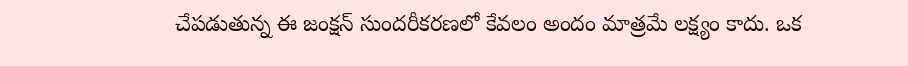చేపడుతున్న ఈ జంక్షన్ సుందరీకరణలో కేవలం అందం మాత్రమే లక్ష్యం కాదు. ఒక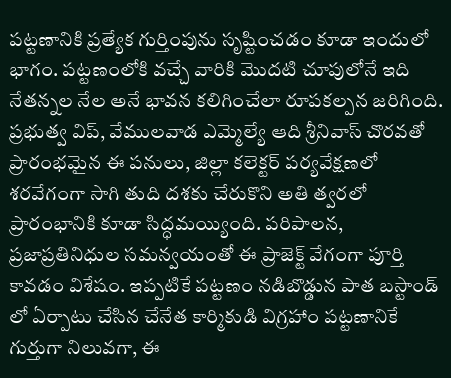పట్టణానికి ప్రత్యేక గుర్తింపును సృష్టించడం కూడా ఇందులో భాగం. పట్టణంలోకి వచ్చే వారికి మొదటి చూపులోనే ఇది నేతన్నల నేల అనే భావన కలిగించేలా రూపకల్పన జరిగింది. ప్రభుత్వ విప్, వేములవాడ ఎమ్మెల్యే ఆది శ్రీనివాస్ చొరవతో ప్రారంభమైన ఈ పనులు, జిల్లా కలెక్టర్ పర్యవేక్షణలో శరవేగంగా సాగి తుది దశకు చేరుకొని అతి త్వరలో ప్రారంభానికి కూడా సిద్ధమయ్యింది. పరిపాలన, ప్రజాప్రతినిధుల సమన్వయంతో ఈ ప్రాజెక్ట్ వేగంగా పూర్తి కావడం విశేషం. ఇప్పటికే పట్టణం నడిబొడ్డున పాత బస్టాండ్ లో ఏర్పాటు చేసిన చేనేత కార్మికుడి విగ్రహాం పట్టణానికే గుర్తుగా నిలువగా, ఈ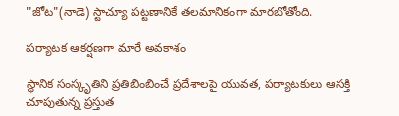"జోట"(నాడె) స్టాచ్యూ పట్టణానికే తలమానికంగా మారబోతోంది.

పర్యాటక ఆకర్షణగా మారే అవకాశం

స్థానిక సంస్కృతిని ప్రతిబింబించే ప్రదేశాలపై యువత, పర్యాటకులు ఆసక్తి చూపుతున్న ప్రస్తుత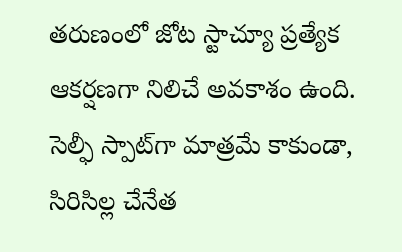తరుణంలో జోట స్టాచ్యూ ప్రత్యేక ఆకర్షణగా నిలిచే అవకాశం ఉంది. సెల్ఫీ స్పాట్‌గా మాత్రమే కాకుండా, సిరిసిల్ల చేనేత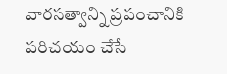వారసత్వాన్ని ప్రపంచానికి పరిచయం చేసే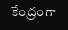కేంద్రంగా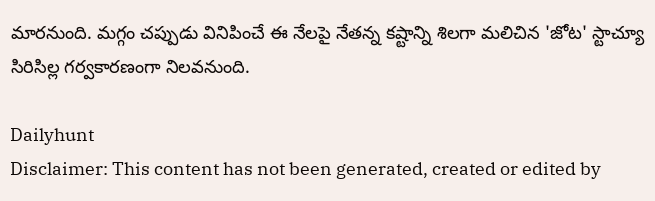మారనుంది. మగ్గం చప్పుడు వినిపించే ఈ నేలపై నేతన్న కష్టాన్ని శిలగా మలిచిన 'జోట' స్టాచ్యూ సిరిసిల్ల గర్వకారణంగా నిలవనుంది.

Dailyhunt
Disclaimer: This content has not been generated, created or edited by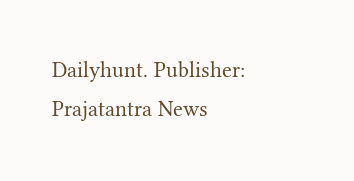Dailyhunt. Publisher: Prajatantra News